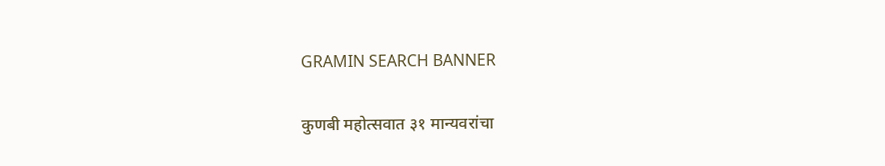GRAMIN SEARCH BANNER

कुणबी महोत्सवात ३१ मान्यवरांचा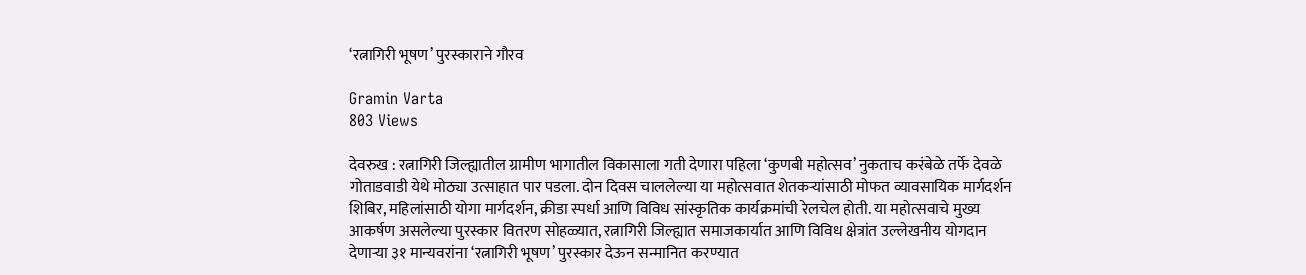‘रत्नागिरी भूषण’ पुरस्काराने गौरव

Gramin Varta
803 Views

देवरुख : रत्नागिरी जिल्ह्यातील ग्रामीण भागातील विकासाला गती देणारा पहिला ‘कुणबी महोत्सव’ नुकताच करंबेळे तर्फे देवळे गोताडवाडी येथे मोठ्या उत्साहात पार पडला. दोन दिवस चाललेल्या या महोत्सवात शेतकऱ्यांसाठी मोफत व्यावसायिक मार्गदर्शन शिबिर, महिलांसाठी योगा मार्गदर्शन, क्रीडा स्पर्धा आणि विविध सांस्कृतिक कार्यक्रमांची रेलचेल होती. या महोत्सवाचे मुख्य आकर्षण असलेल्या पुरस्कार वितरण सोहळ्यात, रत्नागिरी जिल्ह्यात समाजकार्यात आणि विविध क्षेत्रांत उल्लेखनीय योगदान देणाऱ्या ३१ मान्यवरांना ‘रत्नागिरी भूषण’ पुरस्कार देऊन सन्मानित करण्यात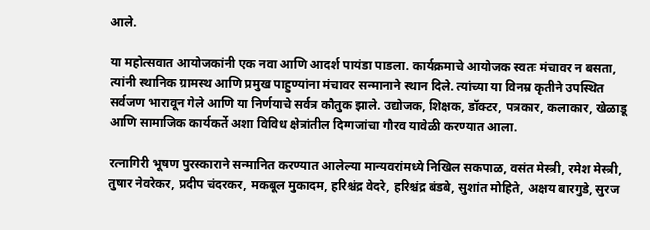आले.

या महोत्सवात आयोजकांनी एक नवा आणि आदर्श पायंडा पाडला. कार्यक्रमाचे आयोजक स्वतः मंचावर न बसता, त्यांनी स्थानिक ग्रामस्थ आणि प्रमुख पाहुण्यांना मंचावर सन्मानाने स्थान दिले. त्यांच्या या विनम्र कृतीने उपस्थित सर्वजण भारावून गेले आणि या निर्णयाचे सर्वत्र कौतुक झाले. उद्योजक, शिक्षक, डॉक्टर, पत्रकार, कलाकार, खेळाडू आणि सामाजिक कार्यकर्ते अशा विविध क्षेत्रांतील दिग्गजांचा गौरव यावेळी करण्यात आला.

रत्नागिरी भूषण पुरस्काराने सन्मानित करण्यात आलेल्या मान्यवरांमध्ये निखिल सकपाळ, वसंत मेस्त्री, रमेश मेस्त्री, तुषार नेवरेकर, प्रदीप चंदरकर, मकबूल मुकादम, हरिश्चंद्र वेदरे, हरिश्चंद्र बंडबे, सुशांत मोहिते, अक्षय बारगुडे, सुरज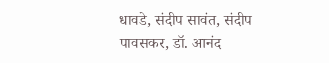धावडे, संदीप सावंत, संदीप पावसकर, डॉ. आनंद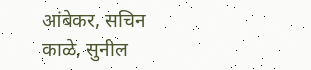आंबेकर, सचिन काळे, सुनील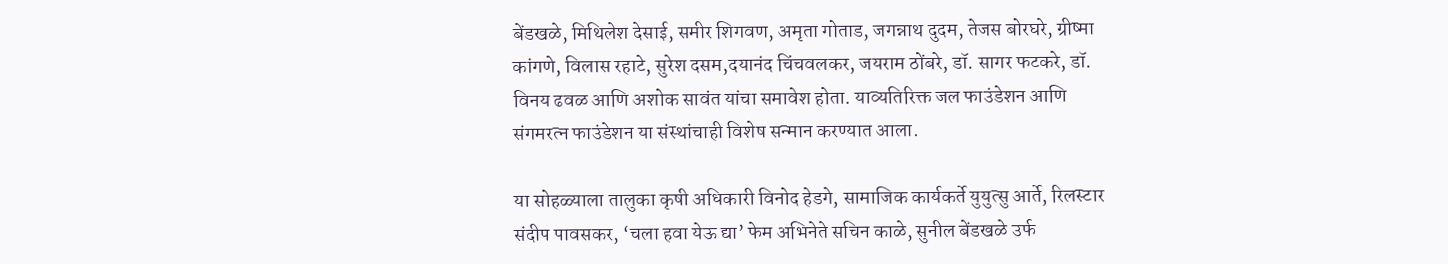बेंडखळे, मिथिलेश देसाई, समीर शिगवण, अमृता गोताड, जगन्नाथ दुदम, तेजस बोरघरे, ग्रीष्मा कांगणे, विलास रहाटे, सुरेश दसम,दयानंद चिंचवलकर, जयराम ठोंबरे, डॉ. सागर फटकरे, डॉ. विनय ढवळ आणि अशोक सावंत यांचा समावेश होता. याव्यतिरिक्त जल फाउंडेशन आणि संगमरत्न फाउंडेशन या संस्थांचाही विशेष सन्मान करण्यात आला.

या सोहळ्याला तालुका कृषी अधिकारी विनोद हेडगे, सामाजिक कार्यकर्ते युयुत्सु आर्ते, रिलस्टार संदीप पावसकर, ‘चला हवा येऊ द्या’ फेम अभिनेते सचिन काळे, सुनील बेंडखळे उर्फ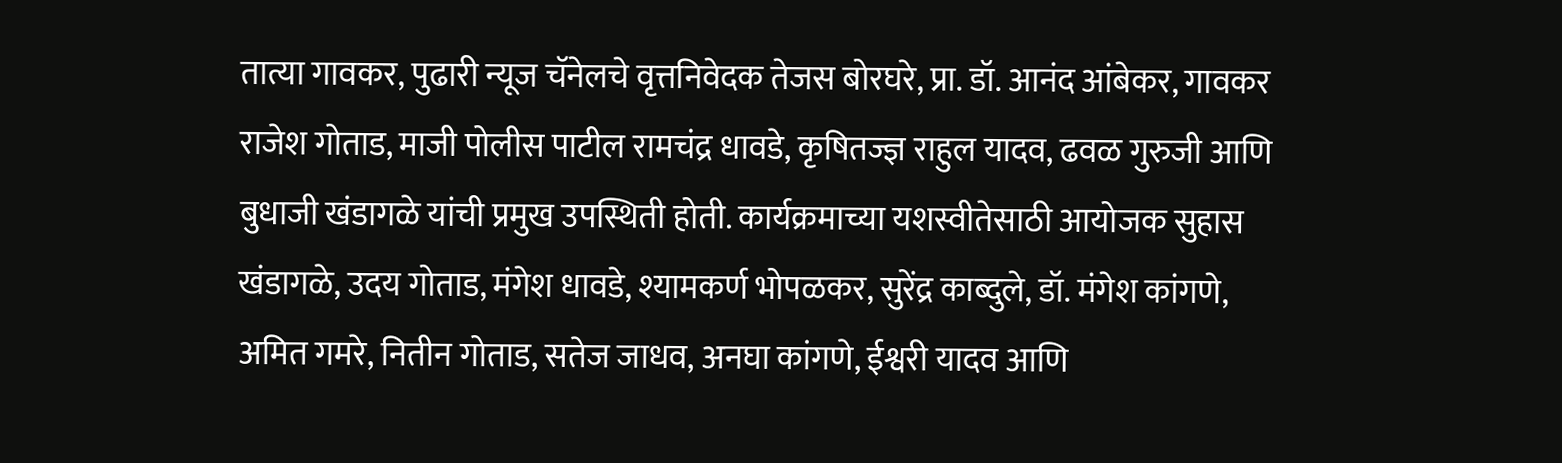तात्या गावकर, पुढारी न्यूज चॅनेलचे वृत्तनिवेदक तेजस बोरघरे, प्रा. डॉ. आनंद आंबेकर, गावकर राजेश गोताड, माजी पोलीस पाटील रामचंद्र धावडे, कृषितज्ज्ञ राहुल यादव, ढवळ गुरुजी आणि बुधाजी खंडागळे यांची प्रमुख उपस्थिती होती. कार्यक्रमाच्या यशस्वीतेसाठी आयोजक सुहास खंडागळे, उदय गोताड, मंगेश धावडे, श्यामकर्ण भोपळकर, सुरेंद्र काब्दुले, डॉ. मंगेश कांगणे, अमित गमरे, नितीन गोताड, सतेज जाधव, अनघा कांगणे, ईश्वरी यादव आणि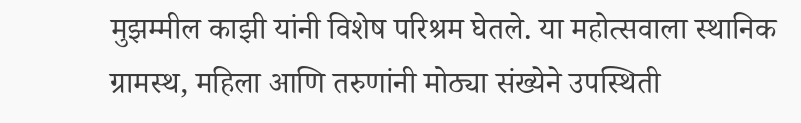मुझम्मील काझी यांनी विशेष परिश्रम घेतले. या महोत्सवाला स्थानिक ग्रामस्थ, महिला आणि तरुणांनी मोठ्या संख्येने उपस्थिती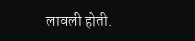लावली होती.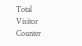Total Visitor Counter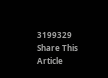3199329
Share This Article